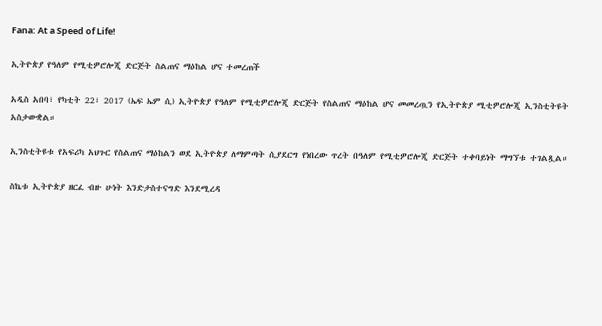Fana: At a Speed of Life!

ኢትዮጵያ የዓለም የሚቲዎሮሎጂ ድርጅት ስልጠና ማዕከል ሆና ተመረጠች

አዲስ አበባ፣ የካቲት 22፣ 2017 (ኤፍ ኤም ሲ) ኢትዮጵያ የዓለም የሚቲዎሮሎጂ ድርጅት የስልጠና ማዕከል ሆና መመረጧን የኢትዮጵያ ሚቲዎሮሎጂ ኢንስቲትዩት አስታውቋል።

ኢንስቲትዩቱ የአፍሪካ አህጉር የስልጠና ማዕከልን ወደ ኢትዮጵያ ለማምጣት ሲያደርግ የነበረው ጥረት በዓለም የሚቲዎሮሎጂ ድርጅት ተቀባይነት ማግኘቱ ተገልጿል።

ስኬቱ ኢትዮጵያ ዘርፈ ብዙ ሁነት እንድታስተናግድ እንደሚረዳ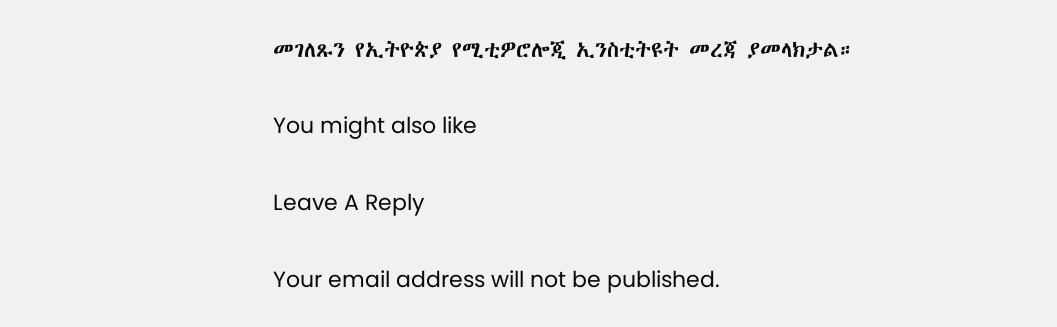መገለጹን የኢትዮጵያ የሚቲዎሮሎጂ ኢንስቲትዩት መረጃ ያመላክታል።

You might also like

Leave A Reply

Your email address will not be published.